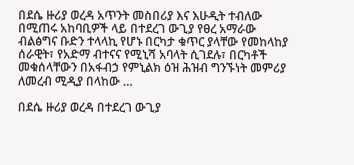በደሴ ዙሪያ ወረዳ አጥንት መስበሪያ እና እሁዲት ተብለው በሚጠሩ አከባቢዎች ላይ በተደረገ ውጊያ የፀረ አማራው ብልፅግና ቡድን ተላላኪ የሆኑ በርካታ ቁጥር ያላቸው የመከላከያ ሰራዊት፣ የአድማ ብተናና የሚኒሻ አባላት ሲገደሉ፣ በርካቶች መቁሰላቸውን በአፋብኃ የምኒልክ ዕዝ ሕዝብ ግንኙነት መምሪያ ለመረብ ሚዲያ በላከው …

በደሴ ዙሪያ ወረዳ በተደረገ ውጊያ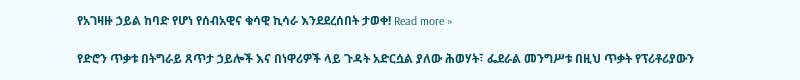የአገዛዙ ኃይል ከባድ የሆነ የሰብአዊና ቁሳዊ ኪሳራ እንደደረሰበት ታወቀ! Read more »

የድሮን ጥቃቱ በትግራይ ጸጥታ ኃይሎች እና በነዋሪዎች ላይ ጉዳት አድርሷል ያለው ሕወሃት፣ ፌደራል መንግሥቱ በዚህ ጥቃት የፕሪቶሪያውን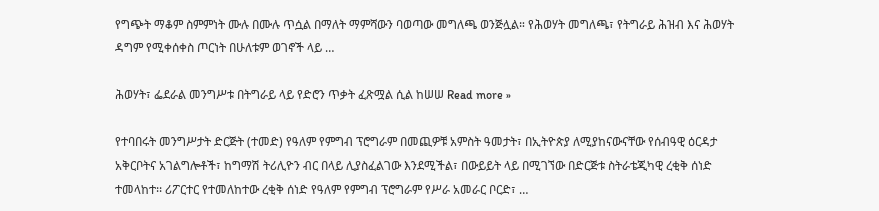የግጭት ማቆም ስምምነት ሙሉ በሙሉ ጥሷል በማለት ማምሻውን ባወጣው መግለጫ ወንጅሏል። የሕወሃት መግለጫ፣ የትግራይ ሕዝብ እና ሕወሃት ዳግም የሚቀሰቀስ ጦርነት በሁለቱም ወገኖች ላይ …

ሕወሃት፣ ፌደራል መንግሥቱ በትግራይ ላይ የድሮን ጥቃት ፈጽሟል ሲል ከሠሠ Read more »

የተባበሩት መንግሥታት ድርጅት (ተመድ) የዓለም የምግብ ፕሮግራም በመጪዎቹ አምስት ዓመታት፣ በኢትዮጵያ ለሚያከናውናቸው የሰብዓዊ ዕርዳታ አቅርቦትና አገልግሎቶች፣ ከግማሽ ትሪሊዮን ብር በላይ ሊያስፈልገው እንደሚችል፣ በውይይት ላይ በሚገኘው በድርጅቱ ስትራቴጂካዊ ረቂቅ ሰነድ ተመላከተ፡፡ ሪፖርተር የተመለከተው ረቂቅ ሰነድ የዓለም የምግብ ፕሮግራም የሥራ አመራር ቦርድ፣ …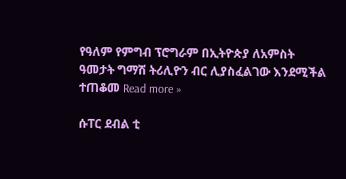የዓለም የምግብ ፕሮግራም በኢትዮጵያ ለአምስት ዓመታት ግማሽ ትሪሊዮን ብር ሊያስፈልገው እንደሚችል ተጠቆመ Read more »

ሱፐር ደብል ቲ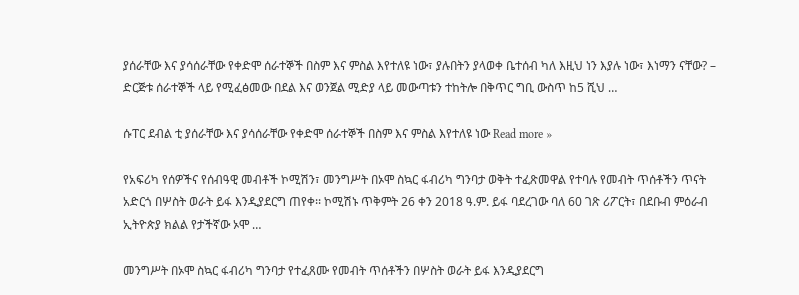ያሰራቸው እና ያሳሰራቸው የቀድሞ ሰራተኞች በስም እና ምስል እየተለዩ ነው፣ ያሉበትን ያላወቀ ቤተሰብ ካለ እዚህ ነን እያሉ ነው፣ እነማን ናቸው? – ድርጅቱ ሰራተኞች ላይ የሚፈፅመው በደል እና ወንጀል ሚድያ ላይ መውጣቱን ተከትሎ በቅጥር ግቢ ውስጥ ከ5 ሺህ …

ሱፐር ደብል ቲ ያሰራቸው እና ያሳሰራቸው የቀድሞ ሰራተኞች በስም እና ምስል እየተለዩ ነው Read more »

የአፍሪካ የሰዎችና የሰብዓዊ መብቶች ኮሚሽን፣ መንግሥት በኦሞ ስኳር ፋብሪካ ግንባታ ወቅት ተፈጽመዋል የተባሉ የመብት ጥሰቶችን ጥናት አድርጎ በሦስት ወራት ይፋ እንዲያደርግ ጠየቀ፡፡ ኮሚሽኑ ጥቅምት 26 ቀን 2018 ዓ.ም. ይፋ ባደረገው ባለ 60 ገጽ ሪፖርት፣ በደቡብ ምዕራብ ኢትዮጵያ ክልል የታችኛው ኦሞ …

መንግሥት በኦሞ ስኳር ፋብሪካ ግንባታ የተፈጸሙ የመብት ጥሰቶችን በሦስት ወራት ይፋ እንዲያደርግ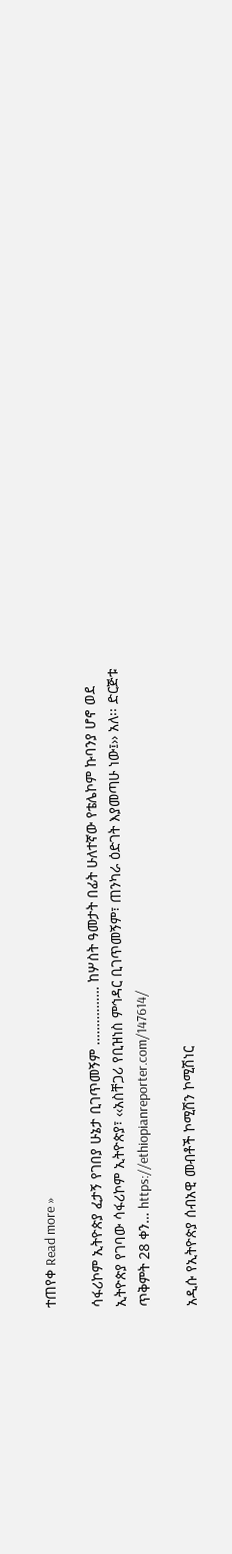ተጠየቀ Read more »

ሳፋሪኮም ኢትዮጵያ ፈታኝ የገበያ ሁኔታ ቢገጥመኝም ……………. ከሦስት ዓመታት በፊት ሁለተኛው የቴሌኮም ኩባንያ ሆኖ ወደ ኢትዮጵያ የገባው ሳፋሪኮም ኢትዮጵያ፣ ‹‹አስቸጋሪ የቢዝነስ ምኅዳር ቢገጥመኝም፣ ጠንካራ ዕድገት እያመጣሁ ነው፤›› አለ፡፡ ድርጅቱ ጥቅምት 28 ቀን… https://ethiopianreporter.com/147614/

አዲሱ የኢትዮጵያ ሰብአዊ መብቶች ኮሚሽን ኮሚሽነር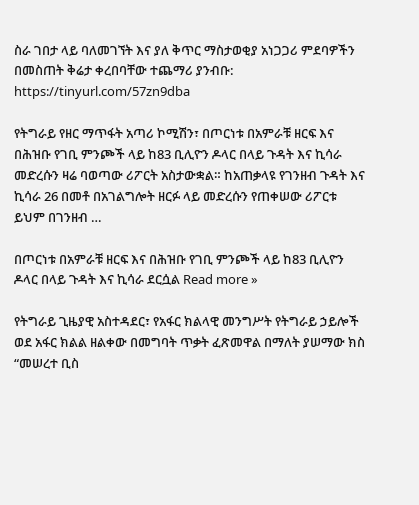ስራ ገበታ ላይ ባለመገኘት እና ያለ ቅጥር ማስታወቂያ አነጋጋሪ ምደባዎችን በመስጠት ቅሬታ ቀረበባቸው ተጨማሪ ያንብቡ: https://tinyurl.com/57zn9dba

የትግራይ የዘር ማጥፋት አጣሪ ኮሚሽን፣ በጦርነቱ በአምራቹ ዘርፍ እና በሕዝቡ የገቢ ምንጮች ላይ ከ83 ቢሊዮን ዶላር በላይ ጉዳት እና ኪሳራ መድረሱን ዛሬ ባወጣው ሪፖርት አስታውቋል። ከአጠቃላዩ የገንዘብ ጉዳት እና ኪሳራ 26 በመቶ በአገልግሎት ዘርፉ ላይ መድረሱን የጠቀሠው ሪፖርቱ ይህም በገንዘብ …

በጦርነቱ በአምራቹ ዘርፍ እና በሕዝቡ የገቢ ምንጮች ላይ ከ83 ቢሊዮን ዶላር በላይ ጉዳት እና ኪሳራ ደርሷል Read more »

የትግራይ ጊዜያዊ አስተዳደር፣ የአፋር ክልላዊ መንግሥት የትግራይ ኃይሎች ወደ አፋር ክልል ዘልቀው በመግባት ጥቃት ፈጽመዋል በማለት ያሠማው ክስ “መሠረተ ቢስ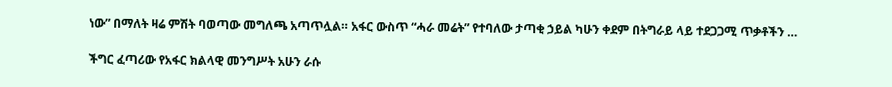ነው” በማለት ዛሬ ምሽት ባወጣው መግለጫ አጣጥሏል። አፋር ውስጥ “ሓራ መሬት” የተባለው ታጣቂ ኃይል ካሁን ቀደም በትግራይ ላይ ተደጋጋሚ ጥቃቶችን …

ችግር ፈጣሪው የአፋር ክልላዊ መንግሥት አሁን ራሱ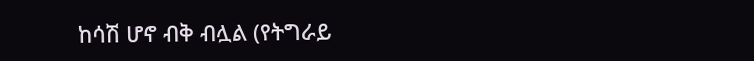ከሳሽ ሆኖ ብቅ ብሏል (የትግራይ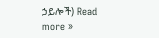ኃይሎች) Read more »